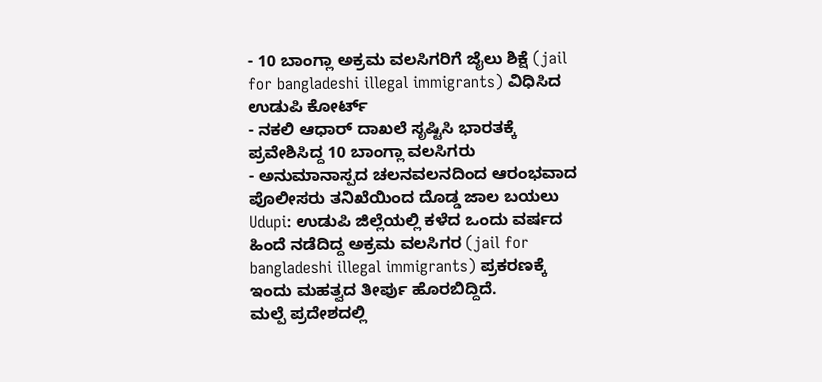- 10 ಬಾಂಗ್ಲಾ ಅಕ್ರಮ ವಲಸಿಗರಿಗೆ ಜೈಲು ಶಿಕ್ಷೆ (jail for bangladeshi illegal immigrants) ವಿಧಿಸಿದ ಉಡುಪಿ ಕೋರ್ಟ್
- ನಕಲಿ ಆಧಾರ್ ದಾಖಲೆ ಸೃಷ್ಟಿಸಿ ಭಾರತಕ್ಕೆ ಪ್ರವೇಶಿಸಿದ್ದ 10 ಬಾಂಗ್ಲಾ ವಲಸಿಗರು
- ಅನುಮಾನಾಸ್ಪದ ಚಲನವಲನದಿಂದ ಆರಂಭವಾದ ಪೊಲೀಸರು ತನಿಖೆಯಿಂದ ದೊಡ್ಡ ಜಾಲ ಬಯಲು
Udupi: ಉಡುಪಿ ಜಿಲ್ಲೆಯಲ್ಲಿ ಕಳೆದ ಒಂದು ವರ್ಷದ ಹಿಂದೆ ನಡೆದಿದ್ದ ಅಕ್ರಮ ವಲಸಿಗರ (jail for bangladeshi illegal immigrants) ಪ್ರಕರಣಕ್ಕೆ ಇಂದು ಮಹತ್ವದ ತೀರ್ಪು ಹೊರಬಿದ್ದಿದೆ.
ಮಲ್ಪೆ ಪ್ರದೇಶದಲ್ಲಿ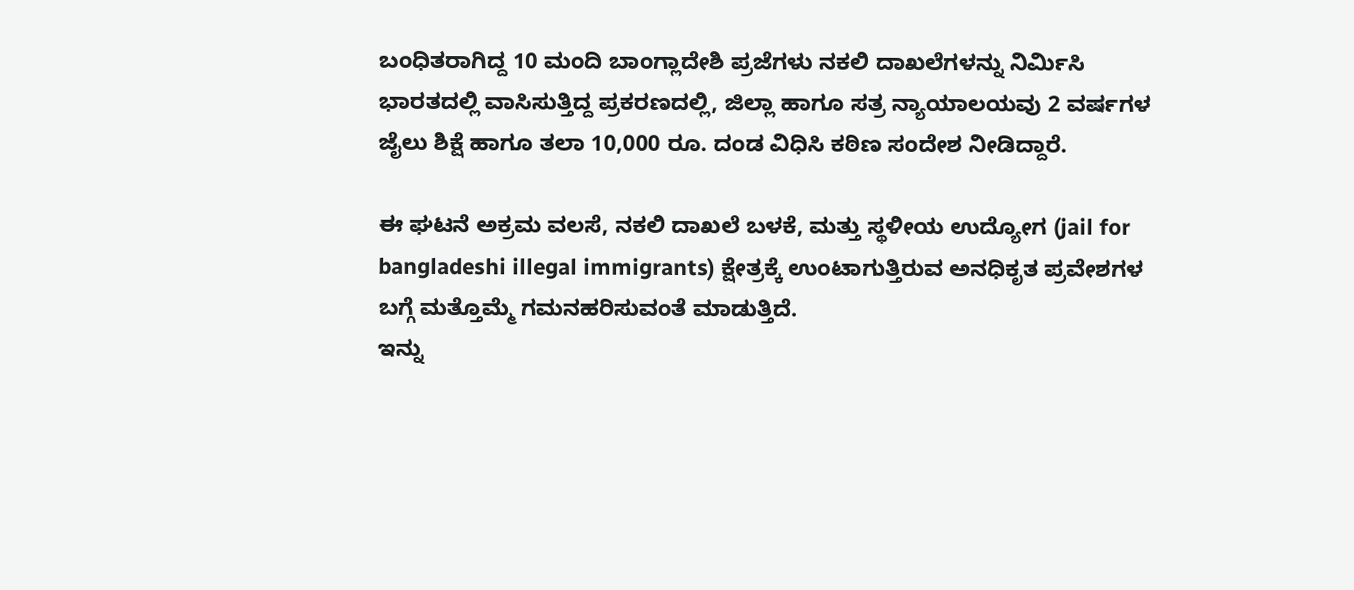ಬಂಧಿತರಾಗಿದ್ದ 10 ಮಂದಿ ಬಾಂಗ್ಲಾದೇಶಿ ಪ್ರಜೆಗಳು ನಕಲಿ ದಾಖಲೆಗಳನ್ನು ನಿರ್ಮಿಸಿ ಭಾರತದಲ್ಲಿ ವಾಸಿಸುತ್ತಿದ್ದ ಪ್ರಕರಣದಲ್ಲಿ, ಜಿಲ್ಲಾ ಹಾಗೂ ಸತ್ರ ನ್ಯಾಯಾಲಯವು 2 ವರ್ಷಗಳ ಜೈಲು ಶಿಕ್ಷೆ ಹಾಗೂ ತಲಾ 10,000 ರೂ. ದಂಡ ವಿಧಿಸಿ ಕಠಿಣ ಸಂದೇಶ ನೀಡಿದ್ದಾರೆ.

ಈ ಘಟನೆ ಅಕ್ರಮ ವಲಸೆ, ನಕಲಿ ದಾಖಲೆ ಬಳಕೆ, ಮತ್ತು ಸ್ಥಳೀಯ ಉದ್ಯೋಗ (jail for bangladeshi illegal immigrants) ಕ್ಷೇತ್ರಕ್ಕೆ ಉಂಟಾಗುತ್ತಿರುವ ಅನಧಿಕೃತ ಪ್ರವೇಶಗಳ ಬಗ್ಗೆ ಮತ್ತೊಮ್ಮೆ ಗಮನಹರಿಸುವಂತೆ ಮಾಡುತ್ತಿದೆ.
ಇನ್ನು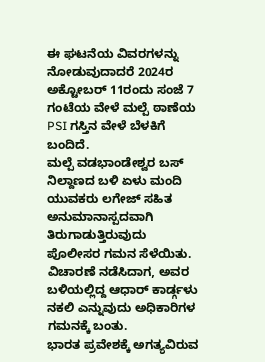ಈ ಘಟನೆಯ ವಿವರಗಳನ್ನು ನೋಡುವುದಾದರೆ 2024ರ ಅಕ್ಟೋಬರ್ 11ರಂದು ಸಂಜೆ 7 ಗಂಟೆಯ ವೇಳೆ ಮಲ್ಪೆ ಠಾಣೆಯ PSI ಗಸ್ತಿನ ವೇಳೆ ಬೆಳಕಿಗೆ ಬಂದಿದೆ.
ಮಲ್ಪೆ ವಡಭಾಂಡೇಶ್ವರ ಬಸ್ ನಿಲ್ದಾಣದ ಬಳಿ ಏಳು ಮಂದಿ ಯುವಕರು ಲಗೇಜ್ ಸಹಿತ ಅನುಮಾನಾಸ್ಪದವಾಗಿ ತಿರುಗಾಡುತ್ತಿರುವುದು ಪೊಲೀಸರ ಗಮನ ಸೆಳೆಯಿತು.
ವಿಚಾರಣೆ ನಡೆಸಿದಾಗ, ಅವರ ಬಳಿಯಲ್ಲಿದ್ದ ಆಧಾರ್ ಕಾರ್ಡ್ಗಳು ನಕಲಿ ಎನ್ನುವುದು ಅಧಿಕಾರಿಗಳ ಗಮನಕ್ಕೆ ಬಂತು.
ಭಾರತ ಪ್ರವೇಶಕ್ಕೆ ಅಗತ್ಯವಿರುವ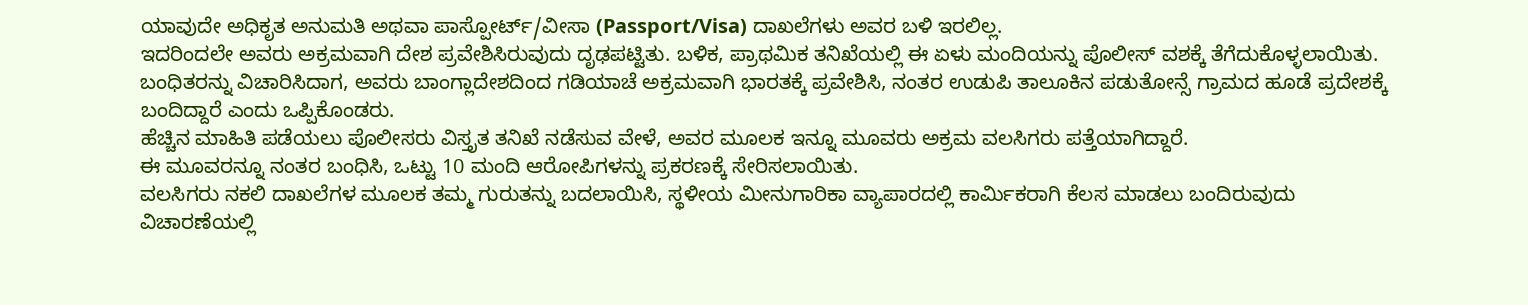ಯಾವುದೇ ಅಧಿಕೃತ ಅನುಮತಿ ಅಥವಾ ಪಾಸ್ಪೋರ್ಟ್/ವೀಸಾ (Passport/Visa) ದಾಖಲೆಗಳು ಅವರ ಬಳಿ ಇರಲಿಲ್ಲ.
ಇದರಿಂದಲೇ ಅವರು ಅಕ್ರಮವಾಗಿ ದೇಶ ಪ್ರವೇಶಿಸಿರುವುದು ದೃಢಪಟ್ಟಿತು. ಬಳಿಕ, ಪ್ರಾಥಮಿಕ ತನಿಖೆಯಲ್ಲಿ ಈ ಏಳು ಮಂದಿಯನ್ನು ಪೊಲೀಸ್ ವಶಕ್ಕೆ ತೆಗೆದುಕೊಳ್ಳಲಾಯಿತು.
ಬಂಧಿತರನ್ನು ವಿಚಾರಿಸಿದಾಗ, ಅವರು ಬಾಂಗ್ಲಾದೇಶದಿಂದ ಗಡಿಯಾಚೆ ಅಕ್ರಮವಾಗಿ ಭಾರತಕ್ಕೆ ಪ್ರವೇಶಿಸಿ, ನಂತರ ಉಡುಪಿ ತಾಲೂಕಿನ ಪಡುತೋನ್ಸೆ ಗ್ರಾಮದ ಹೂಡೆ ಪ್ರದೇಶಕ್ಕೆ ಬಂದಿದ್ದಾರೆ ಎಂದು ಒಪ್ಪಿಕೊಂಡರು.
ಹೆಚ್ಚಿನ ಮಾಹಿತಿ ಪಡೆಯಲು ಪೊಲೀಸರು ವಿಸ್ತೃತ ತನಿಖೆ ನಡೆಸುವ ವೇಳೆ, ಅವರ ಮೂಲಕ ಇನ್ನೂ ಮೂವರು ಅಕ್ರಮ ವಲಸಿಗರು ಪತ್ತೆಯಾಗಿದ್ದಾರೆ.
ಈ ಮೂವರನ್ನೂ ನಂತರ ಬಂಧಿಸಿ, ಒಟ್ಟು 10 ಮಂದಿ ಆರೋಪಿಗಳನ್ನು ಪ್ರಕರಣಕ್ಕೆ ಸೇರಿಸಲಾಯಿತು.
ವಲಸಿಗರು ನಕಲಿ ದಾಖಲೆಗಳ ಮೂಲಕ ತಮ್ಮ ಗುರುತನ್ನು ಬದಲಾಯಿಸಿ, ಸ್ಥಳೀಯ ಮೀನುಗಾರಿಕಾ ವ್ಯಾಪಾರದಲ್ಲಿ ಕಾರ್ಮಿಕರಾಗಿ ಕೆಲಸ ಮಾಡಲು ಬಂದಿರುವುದು ವಿಚಾರಣೆಯಲ್ಲಿ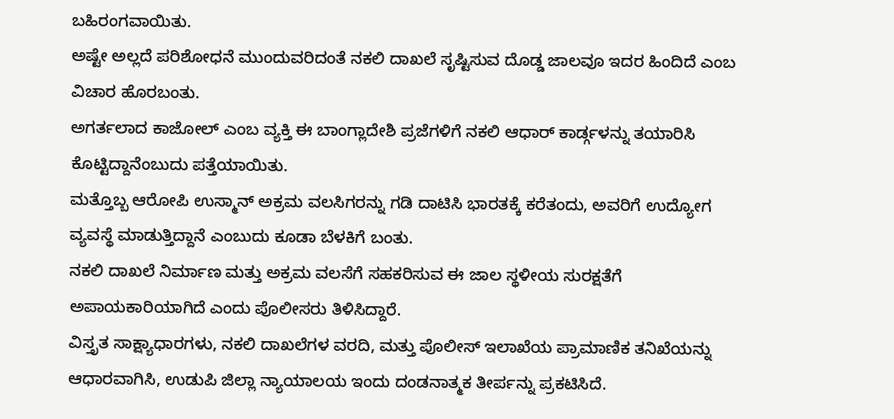ಬಹಿರಂಗವಾಯಿತು.
ಅಷ್ಟೇ ಅಲ್ಲದೆ ಪರಿಶೋಧನೆ ಮುಂದುವರಿದಂತೆ ನಕಲಿ ದಾಖಲೆ ಸೃಷ್ಟಿಸುವ ದೊಡ್ಡ ಜಾಲವೂ ಇದರ ಹಿಂದಿದೆ ಎಂಬ ವಿಚಾರ ಹೊರಬಂತು.
ಅಗರ್ತಲಾದ ಕಾಜೋಲ್ ಎಂಬ ವ್ಯಕ್ತಿ ಈ ಬಾಂಗ್ಲಾದೇಶಿ ಪ್ರಜೆಗಳಿಗೆ ನಕಲಿ ಆಧಾರ್ ಕಾರ್ಡ್ಗಳನ್ನು ತಯಾರಿಸಿ ಕೊಟ್ಟಿದ್ದಾನೆಂಬುದು ಪತ್ತೆಯಾಯಿತು.
ಮತ್ತೊಬ್ಬ ಆರೋಪಿ ಉಸ್ಮಾನ್ ಅಕ್ರಮ ವಲಸಿಗರನ್ನು ಗಡಿ ದಾಟಿಸಿ ಭಾರತಕ್ಕೆ ಕರೆತಂದು, ಅವರಿಗೆ ಉದ್ಯೋಗ ವ್ಯವಸ್ಥೆ ಮಾಡುತ್ತಿದ್ದಾನೆ ಎಂಬುದು ಕೂಡಾ ಬೆಳಕಿಗೆ ಬಂತು.
ನಕಲಿ ದಾಖಲೆ ನಿರ್ಮಾಣ ಮತ್ತು ಅಕ್ರಮ ವಲಸೆಗೆ ಸಹಕರಿಸುವ ಈ ಜಾಲ ಸ್ಥಳೀಯ ಸುರಕ್ಷತೆಗೆ ಅಪಾಯಕಾರಿಯಾಗಿದೆ ಎಂದು ಪೊಲೀಸರು ತಿಳಿಸಿದ್ದಾರೆ.
ವಿಸ್ತೃತ ಸಾಕ್ಷ್ಯಾಧಾರಗಳು, ನಕಲಿ ದಾಖಲೆಗಳ ವರದಿ, ಮತ್ತು ಪೊಲೀಸ್ ಇಲಾಖೆಯ ಪ್ರಾಮಾಣಿಕ ತನಿಖೆಯನ್ನು ಆಧಾರವಾಗಿಸಿ, ಉಡುಪಿ ಜಿಲ್ಲಾ ನ್ಯಾಯಾಲಯ ಇಂದು ದಂಡನಾತ್ಮಕ ತೀರ್ಪನ್ನು ಪ್ರಕಟಿಸಿದೆ.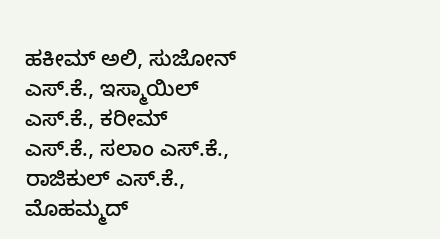ಹಕೀಮ್ ಅಲಿ, ಸುಜೋನ್ ಎಸ್.ಕೆ., ಇಸ್ಮಾಯಿಲ್ ಎಸ್.ಕೆ., ಕರೀಮ್ ಎಸ್.ಕೆ., ಸಲಾಂ ಎಸ್.ಕೆ., ರಾಜಿಕುಲ್ ಎಸ್.ಕೆ., ಮೊಹಮ್ಮದ್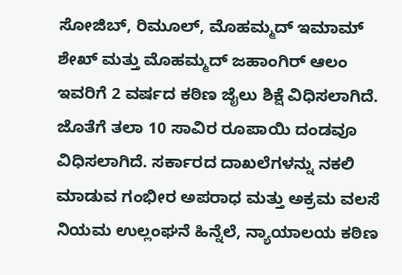ಸೋಜಿಬ್, ರಿಮೂಲ್, ಮೊಹಮ್ಮದ್ ಇಮಾಮ್ ಶೇಖ್ ಮತ್ತು ಮೊಹಮ್ಮದ್ ಜಹಾಂಗಿರ್ ಆಲಂ ಇವರಿಗೆ 2 ವರ್ಷದ ಕಠಿಣ ಜೈಲು ಶಿಕ್ಷೆ ವಿಧಿಸಲಾಗಿದೆ.
ಜೊತೆಗೆ ತಲಾ 10 ಸಾವಿರ ರೂಪಾಯಿ ದಂಡವೂ ವಿಧಿಸಲಾಗಿದೆ. ಸರ್ಕಾರದ ದಾಖಲೆಗಳನ್ನು ನಕಲಿ ಮಾಡುವ ಗಂಭೀರ ಅಪರಾಧ ಮತ್ತು ಅಕ್ರಮ ವಲಸೆ ನಿಯಮ ಉಲ್ಲಂಘನೆ ಹಿನ್ನೆಲೆ, ನ್ಯಾಯಾಲಯ ಕಠಿಣ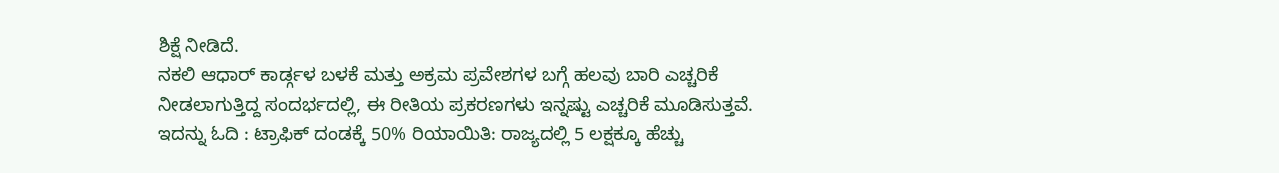ಶಿಕ್ಷೆ ನೀಡಿದೆ.
ನಕಲಿ ಆಧಾರ್ ಕಾರ್ಡ್ಗಳ ಬಳಕೆ ಮತ್ತು ಅಕ್ರಮ ಪ್ರವೇಶಗಳ ಬಗ್ಗೆ ಹಲವು ಬಾರಿ ಎಚ್ಚರಿಕೆ ನೀಡಲಾಗುತ್ತಿದ್ದ ಸಂದರ್ಭದಲ್ಲಿ, ಈ ರೀತಿಯ ಪ್ರಕರಣಗಳು ಇನ್ನಷ್ಟು ಎಚ್ಚರಿಕೆ ಮೂಡಿಸುತ್ತವೆ.
ಇದನ್ನು ಓದಿ : ಟ್ರಾಫಿಕ್ ದಂಡಕ್ಕೆ 50% ರಿಯಾಯಿತಿ: ರಾಜ್ಯದಲ್ಲಿ 5 ಲಕ್ಷಕ್ಕೂ ಹೆಚ್ಚು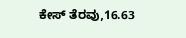ಕೇಸ್ ತೆರವು,16.63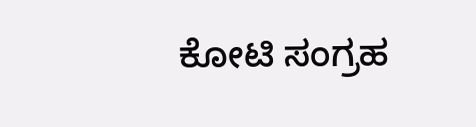ಕೋಟಿ ಸಂಗ್ರಹ